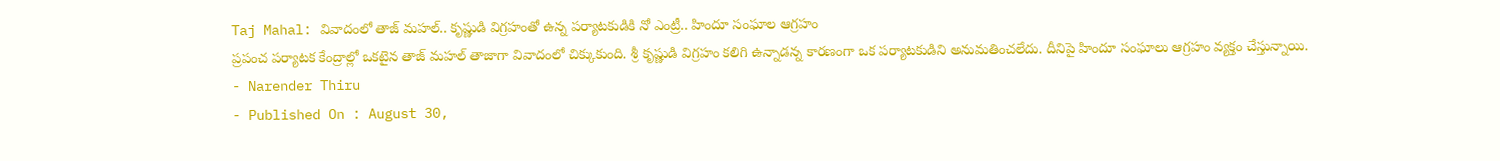Taj Mahal: వివాదంలో తాజ్ మహల్.. కృష్ణుడి విగ్రహంతో ఉన్న పర్యాటకుడికి నో ఎంట్రీ.. హిందూ సంఘాల ఆగ్రహం
ప్రపంచ పర్యాటక కేంద్రాల్లో ఒకటైన తాజ్ మహల్ తాజాగా వివాదంలో చిక్కుకుంది. శ్రీ కృష్ణుడి విగ్రహం కలిగి ఉన్నాడన్న కారణంగా ఒక పర్యాటకుడిని అనుమతించలేదు. దీనిపై హిందూ సంఘాలు ఆగ్రహం వ్యక్తం చేస్తున్నాయి.
- Narender Thiru
- Published On : August 30,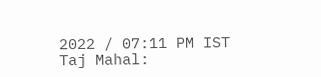2022 / 07:11 PM IST
Taj Mahal: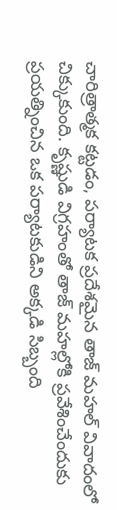చారిత్రాత్మక కట్టడం, పర్యాటక ప్రదేశమైన తాజ్ మహల్ వివాదంలో చిక్కుకుంది. కృష్ణుడి విగ్రహంతో తాజ్ మహల్లోకి ప్రవేశించేందుకు ప్రయత్నించిన ఒక పర్యాటకుడిని అక్కడి సిబ్బంది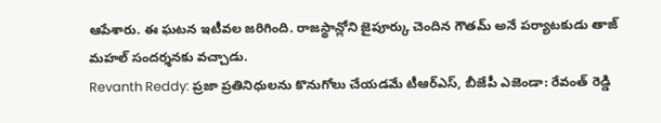ఆపేశారు. ఈ ఘటన ఇటీవల జరిగింది. రాజస్థాన్లోని జైపూర్కు చెందిన గౌతమ్ అనే పర్యాటకుడు తాజ్ మహల్ సందర్శనకు వచ్చాడు.
Revanth Reddy: ప్రజా ప్రతినిధులను కొనుగోలు చేయడమే టీఆర్ఎస్, బీజేపీ ఎజెండా: రేవంత్ రెడ్డి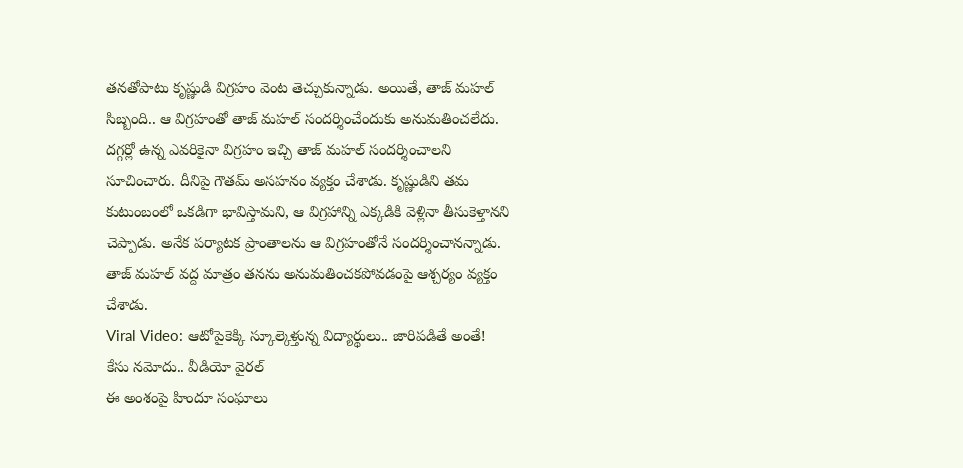తనతోపాటు కృష్ణుడి విగ్రహం వెంట తెచ్చుకున్నాడు. అయితే, తాజ్ మహల్ సిబ్బంది.. ఆ విగ్రహంతో తాజ్ మహల్ సందర్శించేందుకు అనుమతించలేదు. దగ్గర్లో ఉన్న ఎవరికైనా విగ్రహం ఇచ్చి తాజ్ మహల్ సందర్శించాలని సూచించారు. దీనిపై గౌతమ్ అసహనం వ్యక్తం చేశాడు. కృష్ణుడిని తమ కుటుంబంలో ఒకడిగా భావిస్తామని, ఆ విగ్రహాన్ని ఎక్కడికి వెళ్లినా తీసుకెళ్తానని చెప్పాడు. అనేక పర్యాటక ప్రాంతాలను ఆ విగ్రహంతోనే సందర్శించానన్నాడు. తాజ్ మహల్ వద్ద మాత్రం తనను అనుమతించకపోవడంపై ఆశ్చర్యం వ్యక్తం చేశాడు.
Viral Video: ఆటోపైకెక్కి స్కూల్కెళ్తున్న విద్యార్థులు.. జారిపడితే అంతే! కేసు నమోదు.. వీడియో వైరల్
ఈ అంశంపై హిందూ సంఘాలు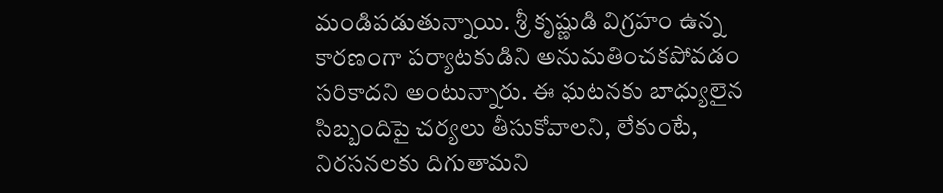మండిపడుతున్నాయి. శ్రీ కృష్ణుడి విగ్రహం ఉన్న కారణంగా పర్యాటకుడిని అనుమతించకపోవడం సరికాదని అంటున్నారు. ఈ ఘటనకు బాధ్యులైన సిబ్బందిపై చర్యలు తీసుకోవాలని, లేకుంటే, నిరసనలకు దిగుతామని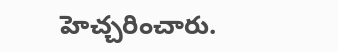హెచ్చరించారు.